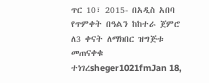ጥር 10፣ 2015- በአዲስ አበባ የጥምቀት በዓልን ከከተራ ጀምሮ ለ3 ቀናት ለማክበር ዝግጅቱ መጠናቀቁ ተነገረsheger1021fmJan 18,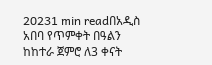20231 min readበአዲስ አበባ የጥምቀት በዓልን ከከተራ ጀምሮ ለ3 ቀናት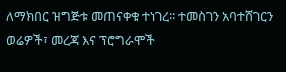ለማክበር ዝግጅቱ መጠናቀቁ ተነገረ፡፡ ተመስገን አባተሸገርን ወሬዎች፣ መረጃ እና ፕሮግራሞች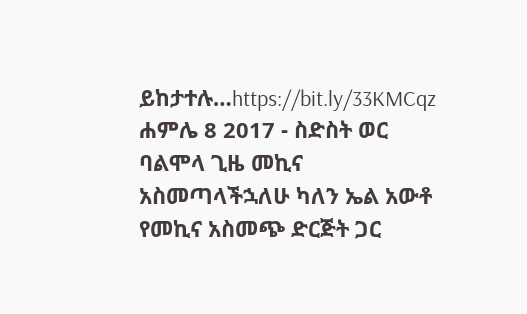ይከታተሉ…https://bit.ly/33KMCqz
ሐምሌ 8 2017 - ስድስት ወር ባልሞላ ጊዜ መኪና አስመጣላችኋለሁ ካለን ኤል አውቶ የመኪና አስመጭ ድርጅት ጋር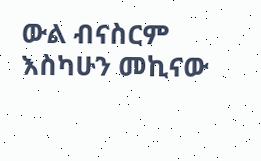ውል ብናስርም እስካሁን መኪናው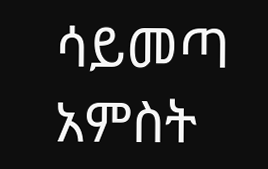ሳይመጣ አምስት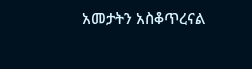አመታትን አስቆጥረናል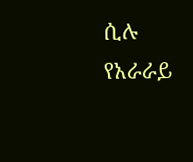ሲሉ የአራራይ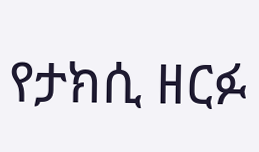የታክሲ ዘርፉ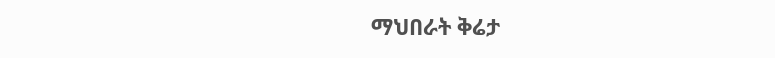ማህበራት ቅሬታ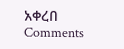አቀረበ
Comments